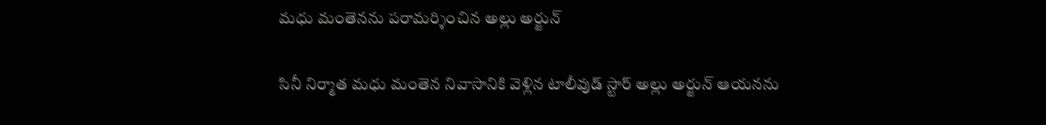మధు మంతెనను పరామర్శించిన అల్లు అర్జున్

సినీ నిర్మాత మధు మంతెన నివాసానికి వెళ్లిన టాలీవుడ్ స్టార్ అల్లు అర్జున్ ఆయనను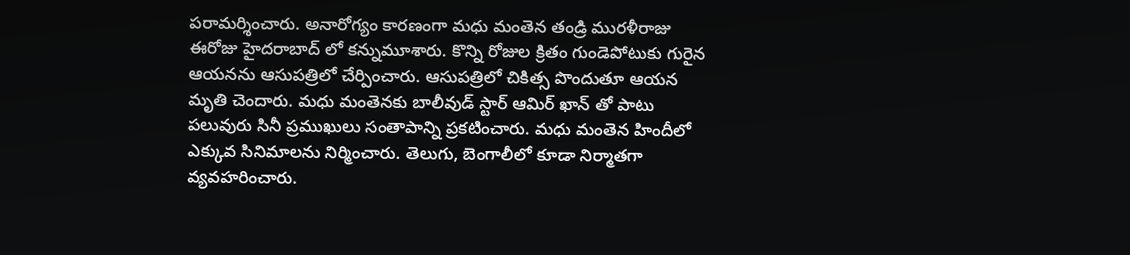పరామర్శించారు. అనారోగ్యం కారణంగా మధు మంతెన తండ్రి మురళీరాజు ఈరోజు హైదరాబాద్ లో కన్నుమూశారు. కొన్ని రోజుల క్రితం గుండెపోటుకు గురైన ఆయనను ఆసుపత్రిలో చేర్పించారు. ఆసుపత్రిలో చికిత్స పొందుతూ ఆయన మృతి చెందారు. మధు మంతెనకు బాలీవుడ్ స్టార్ ఆమిర్ ఖాన్ తో పాటు పలువురు సినీ ప్రముఖులు సంతాపాన్ని ప్రకటించారు. మధు మంతెన హిందీలో ఎక్కువ సినిమాలను నిర్మించారు. తెలుగు, బెంగాలీలో కూడా నిర్మాతగా వ్యవహరించారు.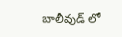బాలీవుడ్ లో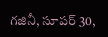గజినీ, సూపర్ 30,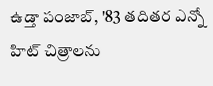ఉడ్తా పంజాబ్, '83 తదితర ఎన్నో హిట్ చిత్రాలను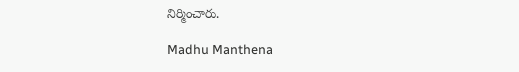నిర్మించారు.

Madhu Manthena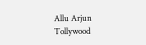Allu Arjun
Tollywood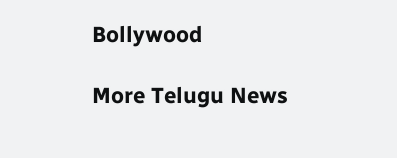Bollywood

More Telugu News